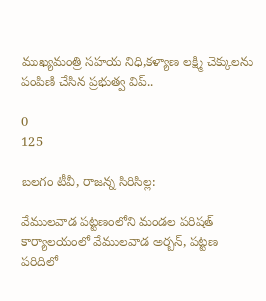ముఖ్యమంత్రి సహయ నిధి,కళ్యాణ లక్ష్మి చెక్కులను పంపిణి చేసిన ప్రభుత్వ విప్..

0
125

బలగం టీవీ, రాజన్న సిరిసిల్ల:

వేములవాడ పట్టణంలోని మండల పరిషత్ కార్యాలయంలో వేములవాడ అర్బన్, పట్టణ పరిదిలో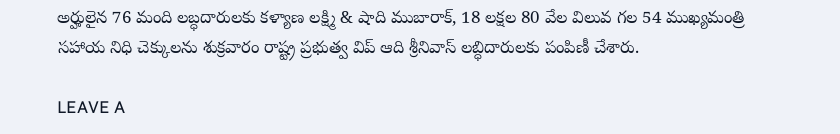అర్హులైన 76 మంది లబ్ధదారులకు కళ్యాణ లక్ష్మి & షాది ముబారాక్, 18 లక్షల 80 వేల విలువ గల 54 ముఖ్యమంత్రి సహాయ నిధి చెక్కులను శుక్రవారం రాష్ట్ర ప్రభుత్వ విప్ ఆది శ్రీనివాస్ లబ్ధిదారులకు పంపిణీ చేశారు.

LEAVE A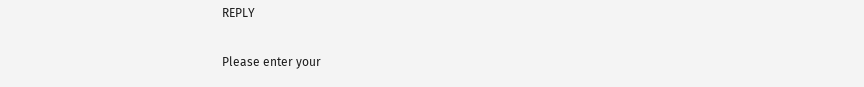REPLY

Please enter your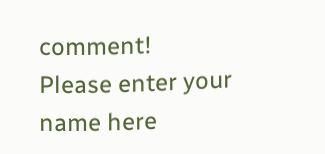comment!
Please enter your name here